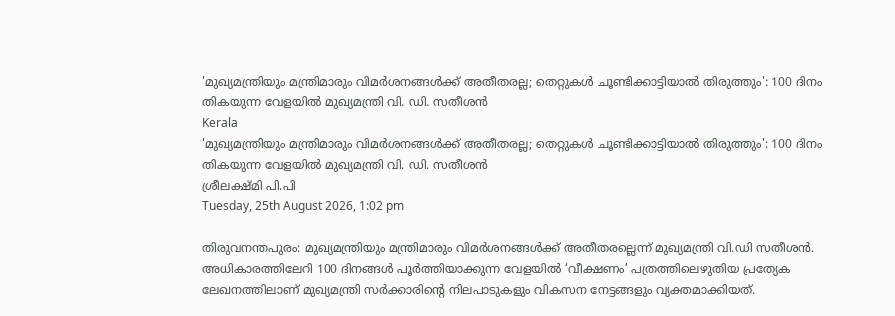'മുഖ്യമന്ത്രിയും മന്ത്രിമാരും വിമർശനങ്ങൾക്ക് അതീതരല്ല; തെറ്റുകൾ ചൂണ്ടിക്കാട്ടിയാൽ തിരുത്തും': 100 ദിനം തികയുന്ന വേളയിൽ മുഖ്യമന്ത്രി വി. ഡി. സതീശൻ
Kerala
'മുഖ്യമന്ത്രിയും മന്ത്രിമാരും വിമർശനങ്ങൾക്ക് അതീതരല്ല; തെറ്റുകൾ ചൂണ്ടിക്കാട്ടിയാൽ തിരുത്തും': 100 ദിനം തികയുന്ന വേളയിൽ മുഖ്യമന്ത്രി വി. ഡി. സതീശൻ
ശ്രീലക്ഷ്മി പി.പി
Tuesday, 25th August 2026, 1:02 pm

തിരുവനന്തപുരം: മുഖ്യമന്ത്രിയും മന്ത്രിമാരും വിമർശനങ്ങൾക്ക് അതീതരല്ലെന്ന് മുഖ്യമന്ത്രി വി.ഡി സതീശൻ. അധികാരത്തിലേറി 100 ദിനങ്ങൾ പൂർത്തിയാക്കുന്ന വേളയിൽ ‘വീക്ഷണം’ പത്രത്തിലെഴുതിയ പ്രത്യേക ലേഖനത്തിലാണ് മുഖ്യമന്ത്രി സർക്കാരിന്റെ നിലപാടുകളും വികസന നേട്ടങ്ങളും വ്യക്തമാക്കിയത്.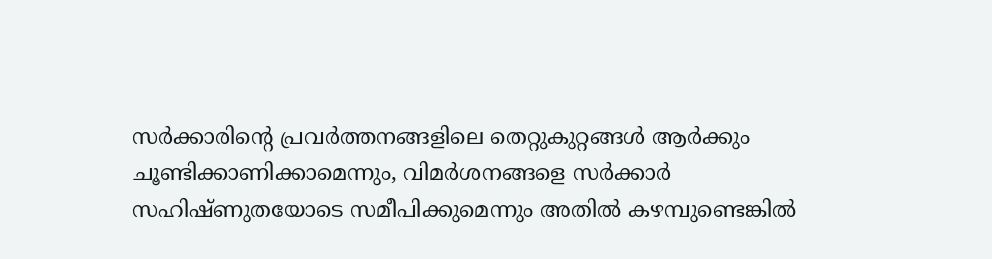സർക്കാരിന്റെ പ്രവർത്തനങ്ങളിലെ തെറ്റുകുറ്റങ്ങൾ ആർക്കും ചൂണ്ടിക്കാണിക്കാമെന്നും, വിമർശനങ്ങളെ സർക്കാർ സഹിഷ്ണുതയോടെ സമീപിക്കുമെന്നും അതിൽ കഴമ്പുണ്ടെങ്കിൽ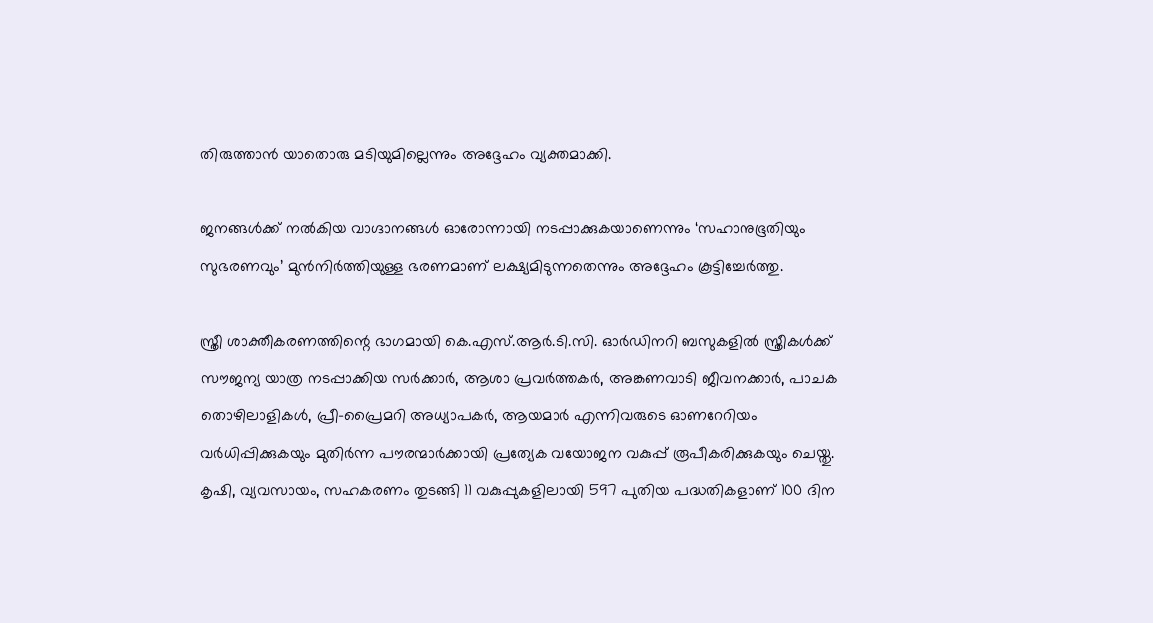തിരുത്താൻ യാതൊരു മടിയുമില്ലെന്നും അദ്ദേഹം വ്യക്തമാക്കി.

ജനങ്ങൾക്ക് നൽകിയ വാഗ്ദാനങ്ങൾ ഓരോന്നായി നടപ്പാക്കുകയാണെന്നും ‘സഹാനുഭൂതിയും സുഭരണവും’ മുൻനിർത്തിയുള്ള ഭരണമാണ് ലക്ഷ്യമിടുന്നതെന്നും അദ്ദേഹം കൂട്ടിച്ചേർത്തു.

സ്ത്രീ ശാക്തീകരണത്തിന്റെ ഭാഗമായി കെ.എസ്.ആർ.ടി.സി. ഓർഡിനറി ബസുകളിൽ സ്ത്രീകൾക്ക് സൗജന്യ യാത്ര നടപ്പാക്കിയ സർക്കാർ, ആശാ പ്രവർത്തകർ, അങ്കണവാടി ജീവനക്കാർ, പാചക തൊഴിലാളികൾ, പ്രീ-പ്രൈമറി അധ്യാപകർ, ആയമാർ എന്നിവരുടെ ഓണറേറിയം വർധിപ്പിക്കുകയും മുതിർന്ന പൗരന്മാർക്കായി പ്രത്യേക വയോജന വകുപ്പ് രൂപീകരിക്കുകയും ചെയ്തു. കൃഷി, വ്യവസായം, സഹകരണം തുടങ്ങി 11 വകുപ്പുകളിലായി 597 പുതിയ പദ്ധതികളാണ് 100 ദിന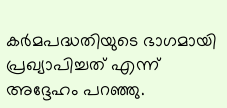കർമപദ്ധതിയുടെ ഭാഗമായി പ്രഖ്യാപിച്ചത് എന്ന് അദ്ദേഹം പറഞ്ഞു.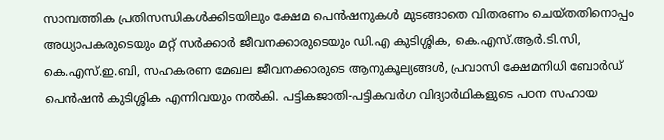സാമ്പത്തിക പ്രതിസന്ധികൾക്കിടയിലും ക്ഷേമ പെൻഷനുകൾ മുടങ്ങാതെ വിതരണം ചെയ്തതിനൊപ്പം അധ്യാപകരുടെയും മറ്റ് സർക്കാർ ജീവനക്കാരുടെയും ഡി.എ കുടിശ്ശിക, കെ.എസ്.ആർ.ടി.സി, കെ.എസ്.ഇ.ബി, സഹകരണ മേഖല ജീവനക്കാരുടെ ആനുകൂല്യങ്ങൾ, പ്രവാസി ക്ഷേമനിധി ബോർഡ് പെൻഷൻ കുടിശ്ശിക എന്നിവയും നൽകി. പട്ടികജാതി-പട്ടികവർഗ വിദ്യാർഥികളുടെ പഠന സഹായ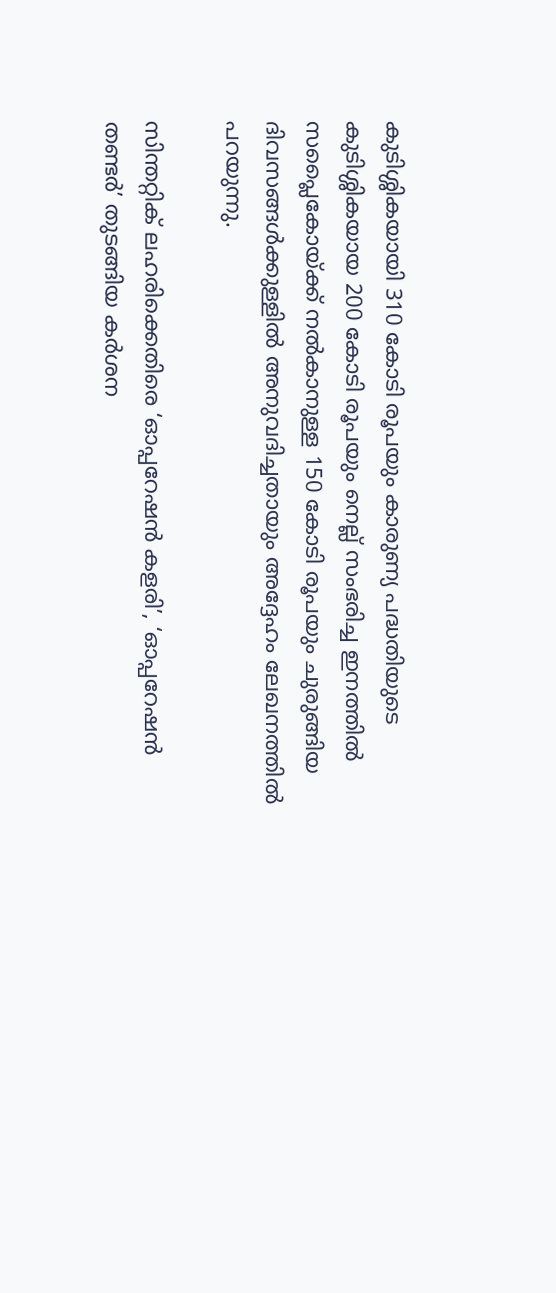കുടിശ്ശികയായി 310 കോടി രൂപയും കാരുണ്യ പദ്ധതിയുടെ കുടിശ്ശികയായ 200 കോടി രൂപയും നെല്ല് സംഭരിച്ച ഇനത്തിൽ സപ്ലൈകോയ്ക്ക് നൽകാനുള്ള 150 കോടി രൂപയും ചുരുങ്ങിയ ദിവസങ്ങൾക്കുള്ളിൽ അനുവദിച്ചതായും അദ്ദേഹം ലേഖനത്തിൽ പറയുന്നു.

സിന്തറ്റിക് ലഹരിക്കെതിരെ ‘ഓപ്പറേഷൻ കളരി’, ‘ഓപ്പറേഷൻ തണ്ടർ’ തുടങ്ങിയ കർശന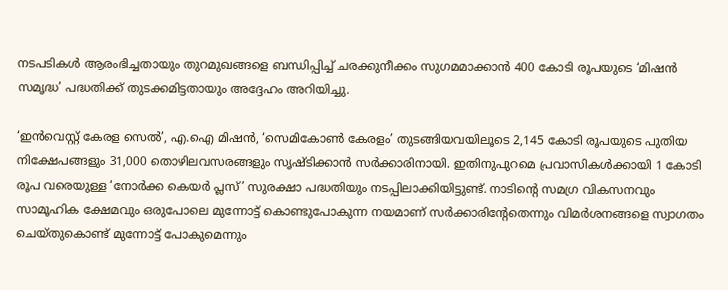നടപടികൾ ആരംഭിച്ചതായും തുറമുഖങ്ങളെ ബന്ധിപ്പിച്ച് ചരക്കുനീക്കം സുഗമമാക്കാൻ 400 കോടി രൂപയുടെ ‘മിഷൻ സമൃദ്ധ’ പദ്ധതിക്ക് തുടക്കമിട്ടതായും അദ്ദേഹം അറിയിച്ചു.

‘ഇൻവെസ്റ്റ് കേരള സെൽ’, എ.ഐ മിഷൻ, ‘സെമികോൺ കേരളം’ തുടങ്ങിയവയിലൂടെ 2,145 കോടി രൂപയുടെ പുതിയ നിക്ഷേപങ്ങളും 31,000 തൊഴിലവസരങ്ങളും സൃഷ്ടിക്കാൻ സർക്കാരിനായി. ഇതിനുപുറമെ പ്രവാസികൾക്കായി 1 കോടി രൂപ വരെയുള്ള ‘നോർക്ക കെയർ പ്ലസ്’ സുരക്ഷാ പദ്ധതിയും നടപ്പിലാക്കിയിട്ടുണ്ട്. നാടിന്റെ സമഗ്ര വികസനവും സാമൂഹിക ക്ഷേമവും ഒരുപോലെ മുന്നോട്ട് കൊണ്ടുപോകുന്ന നയമാണ് സർക്കാരിന്റേതെന്നും വിമർശനങ്ങളെ സ്വാഗതം ചെയ്തുകൊണ്ട് മുന്നോട്ട് പോകുമെന്നും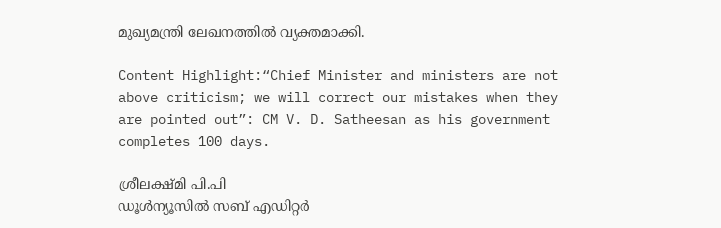മുഖ്യമന്ത്രി ലേഖനത്തിൽ വ്യക്തമാക്കി.

Content Highlight:“Chief Minister and ministers are not above criticism; we will correct our mistakes when they are pointed out”: CM V. D. Satheesan as his government completes 100 days.

ശ്രീലക്ഷ്മി പി.പി
ഡൂള്‍ന്യൂസില്‍ സബ് എഡിറ്റര്‍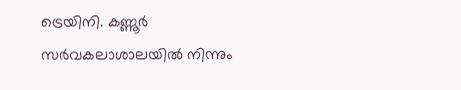ട്രെയിനി. കണ്ണൂര്‍ സര്‍വകലാശാലയില്‍ നിന്നും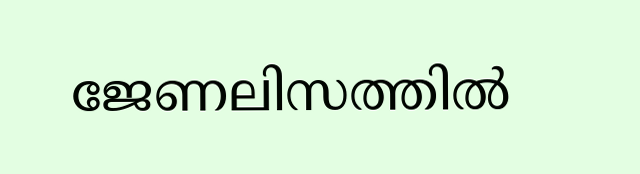ജേണലിസത്തില്‍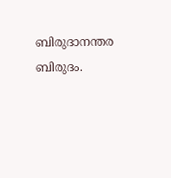ബിരുദാനന്തര ബിരുദം.